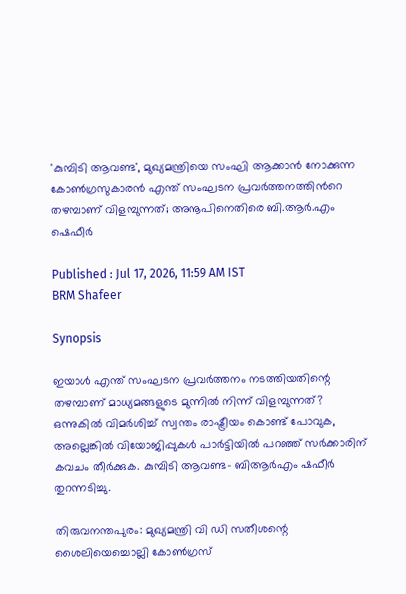'കുമ്പിടി ആവണ്ട', മുഖ്യമന്ത്രിയെ സംഘി ആക്കാൻ നോക്കുന്ന കോൺഗ്രസുകാരൻ എന്ത് സംഘടന പ്രവർത്തനത്തിന്‍റെ തഴമ്പാണ് വിളമ്പുന്നത്; അനൂപിനെതിരെ ബി.ആ‍ർ.എം ഷെഫീർ

Published : Jul 17, 2026, 11:59 AM IST
BRM Shafeer

Synopsis

ഇയാൾ എന്ത് സംഘടന പ്രവർത്തനം നടത്തിയതിന്റെ തഴമ്പാണ് മാധ്യമങ്ങളുടെ മുന്നിൽ നിന്ന് വിളമ്പുന്നത്?  ഒന്നുകിൽ വിമർശിച്ച് സ്വന്തം രാഷ്ട്രീയം കൊണ്ട് പോവുക, അല്ലെങ്കിൽ വിയോജിപ്പുകൾ പാർട്ടിയിൽ പറഞ്ഞ് സർക്കാരിന് കവചം തീർക്കുക. കുമ്പിടി ആവണ്ട- ബിആ‍ർഎം ഷഫീർ തുറന്നടിച്ചു.

തിരുവനന്തപുരം: മുഖ്യമന്ത്രി വി ഡി സതീശന്റെ ശൈലിയെച്ചൊല്ലി കോൺഗ്രസ്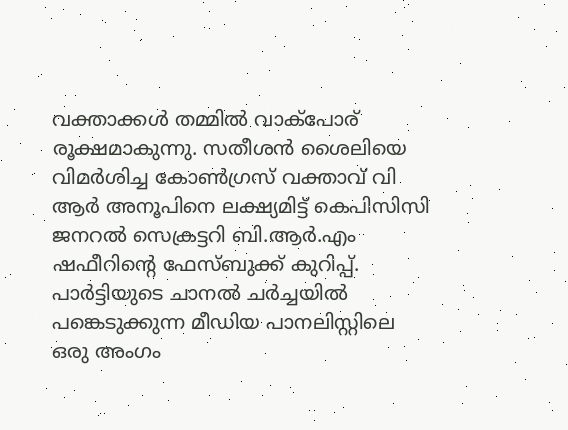വക്താക്കൾ തമ്മിൽ വാക്‌പോര് രൂക്ഷമാകുന്നു. സതീശൻ ശൈലിയെ വിമർശിച്ച കോൺഗ്രസ് വക്താവ് വി ആർ അനൂപിനെ ലക്ഷ്യമിട്ട് കെപിസിസി ജനറൽ സെക്രട്ടറി ബി.ആ‍‍‍ർ.എം ഷഫീറിന്‍റെ ഫേസ്ബുക്ക് കുറിപ്പ്. പാർട്ടിയുടെ ചാനൽ ചർച്ചയിൽ പങ്കെടുക്കുന്ന മീഡിയ പാനലിസ്റ്റിലെ ഒരു അംഗം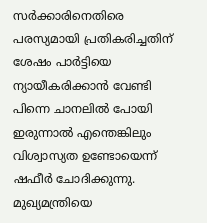സർക്കാരിനെതിരെ പരസ്യമായി പ്രതികരിച്ചതിന് ശേഷം പാർട്ടിയെ ന്യായീകരിക്കാൻ വേണ്ടി പിന്നെ ചാനലിൽ പോയി ഇരുന്നാൽ എന്തെങ്കിലും വിശ്വാസ്യത ഉണ്ടോയെന്ന് ഷഫീർ ചോദിക്കുന്നു. മുഖ്യമന്ത്രിയെ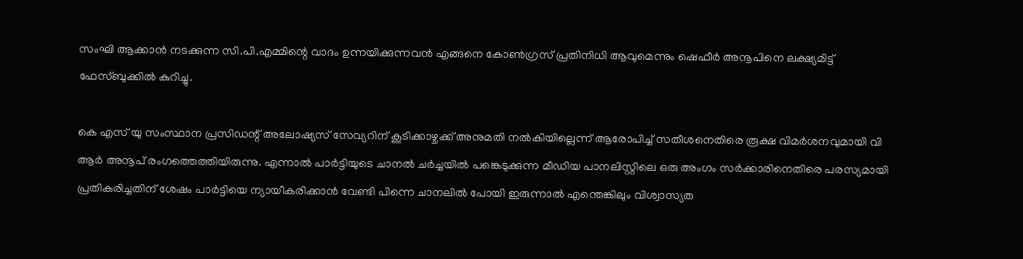സംഘി ആക്കാൻ നടക്കുന്ന സി.പി.എമ്മിന്റെ വാദം ഉന്നയിക്കുന്നവൻ എങ്ങനെ കോൺഗ്രസ് പ്രതിനിധി ആവുമെന്നും ഷെഫീർ അനൂപിനെ ലക്ഷ്യമിട്ട് ഫേസ്ബുക്കിൽ കുറിച്ചു.

കെ എസ് യു സംസ്ഥാന പ്രസിഡന്റ് അലോഷ്യസ് സേവ്യറിന് കൂടിക്കാഴ്ചക്ക് അനുമതി നൽകിയില്ലെന്ന് ആരോപിച്ച് സതീശനെതിരെ രൂക്ഷ വിമർശനവുമായി വി ആർ അനൂപ് രംഗത്തെത്തിയിരുന്നു. എന്നാൽ പാർട്ടിയുടെ ചാനൽ ചർച്ചയിൽ പങ്കെടുക്കുന്ന മീഡിയ പാനലിസ്റ്റിലെ ഒരു അംഗം സർക്കാരിനെതിരെ പരസ്യമായി പ്രതികരിച്ചതിന് ശേഷം പാർട്ടിയെ ന്യായീകരിക്കാൻ വേണ്ടി പിന്നെ ചാനലിൽ പോയി ഇരുന്നാൽ എന്തെങ്കിലും വിശ്വാസ്യത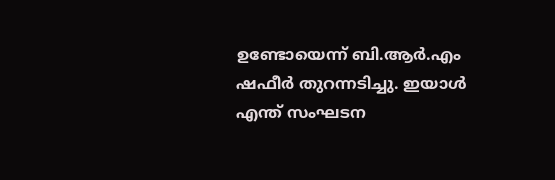ഉണ്ടോയെന്ന് ബി.ആ‍‍‍ർ.എം ഷഫീർ തുറന്നടിച്ചു. ഇയാൾ എന്ത് സംഘടന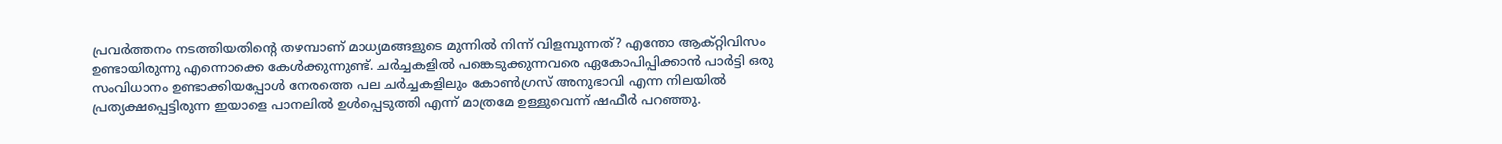പ്രവർത്തനം നടത്തിയതിന്റെ തഴമ്പാണ് മാധ്യമങ്ങളുടെ മുന്നിൽ നിന്ന് വിളമ്പുന്നത്? എന്തോ ആക്റ്റിവിസം ഉണ്ടായിരുന്നു എന്നൊക്കെ കേൾക്കുന്നുണ്ട്. ചർച്ചകളിൽ പങ്കെടുക്കുന്നവരെ ഏകോപിപ്പിക്കാൻ പാർട്ടി ഒരു സംവിധാനം ഉണ്ടാക്കിയപ്പോൾ നേരത്തെ പല ചർച്ചകളിലും കോൺഗ്രസ് അനുഭാവി എന്ന നിലയിൽ പ്രത്യക്ഷപ്പെട്ടിരുന്ന ഇയാളെ പാനലിൽ ഉൾപ്പെടുത്തി എന്ന് മാത്രമേ ഉള്ളുവെന്ന് ഷഫീർ പറഞ്ഞു.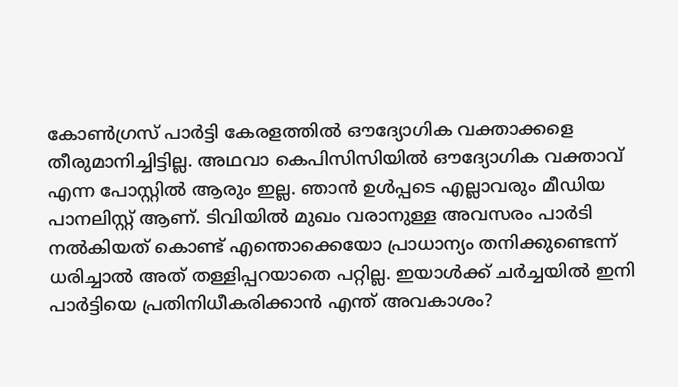കോൺഗ്രസ് പാർട്ടി കേരളത്തിൽ ഔദ്യോഗിക വക്താക്കളെ തീരുമാനിച്ചിട്ടില്ല. അഥവാ കെപിസിസിയിൽ ഔദ്യോഗിക വക്താവ് എന്ന പോസ്റ്റിൽ ആരും ഇല്ല. ഞാൻ ഉൾപ്പടെ എല്ലാവരും മീഡിയ പാനലിസ്റ്റ് ആണ്. ടിവിയിൽ മുഖം വരാനുള്ള അവസരം പാർടി നൽകിയത് കൊണ്ട് എന്തൊക്കെയോ പ്രാധാന്യം തനിക്കുണ്ടെന്ന് ധരിച്ചാൽ അത് തള്ളിപ്പറയാതെ പറ്റില്ല. ഇയാൾക്ക് ചർച്ചയിൽ ഇനി പാർട്ടിയെ പ്രതിനിധീകരിക്കാൻ എന്ത് അവകാശം?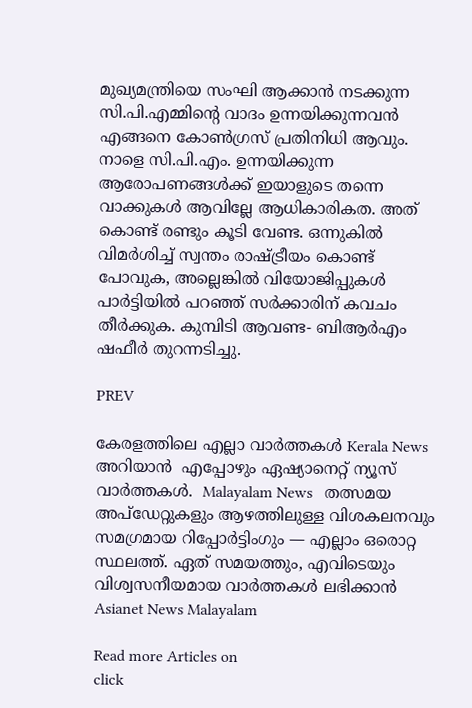മുഖ്യമന്ത്രിയെ സംഘി ആക്കാൻ നടക്കുന്ന സി.പി.എമ്മിന്റെ വാദം ഉന്നയിക്കുന്നവൻ എങ്ങനെ കോൺഗ്രസ് പ്രതിനിധി ആവും. നാളെ സി.പി.എം. ഉന്നയിക്കുന്ന ആരോപണങ്ങൾക്ക് ഇയാളുടെ തന്നെ വാക്കുകൾ ആവില്ലേ ആധികാരികത. അത് കൊണ്ട് രണ്ടും കൂടി വേണ്ട. ഒന്നുകിൽ വിമർശിച്ച് സ്വന്തം രാഷ്ട്രീയം കൊണ്ട് പോവുക, അല്ലെങ്കിൽ വിയോജിപ്പുകൾ പാർട്ടിയിൽ പറഞ്ഞ് സർക്കാരിന് കവചം തീർക്കുക. കുമ്പിടി ആവണ്ട- ബിആ‍ർഎം ഷഫീർ തുറന്നടിച്ചു.

PREV

കേരളത്തിലെ എല്ലാ വാർത്തകൾ Kerala News അറിയാൻ  എപ്പോഴും ഏഷ്യാനെറ്റ് ന്യൂസ് വാർത്തകൾ.  Malayalam News   തത്സമയ അപ്‌ഡേറ്റുകളും ആഴത്തിലുള്ള വിശകലനവും സമഗ്രമായ റിപ്പോർട്ടിംഗും — എല്ലാം ഒരൊറ്റ സ്ഥലത്ത്. ഏത് സമയത്തും, എവിടെയും വിശ്വസനീയമായ വാർത്തകൾ ലഭിക്കാൻ Asianet News Malayalam

Read more Articles on
click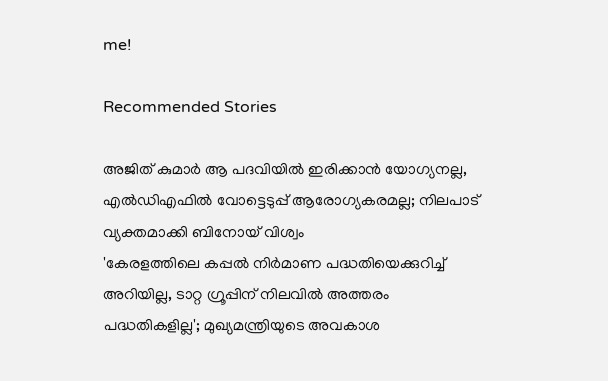me!

Recommended Stories

അജിത് കുമാർ ആ പദവിയിൽ ഇരിക്കാൻ യോഗ്യനല്ല, എൽഡിഎഫിൽ വോട്ടെടുപ്പ് ആരോഗ്യകരമല്ല; നിലപാട് വ്യക്തമാക്കി ബിനോയ് വിശ്വം
'കേരളത്തിലെ കപ്പൽ നിർമാണ പദ്ധതിയെക്കുറിച്ച് അറിയില്ല, ടാറ്റ ഗ്രൂപ്പിന് നിലവിൽ അത്തരം പദ്ധതികളില്ല'; മുഖ്യമന്ത്രിയുടെ അവകാശ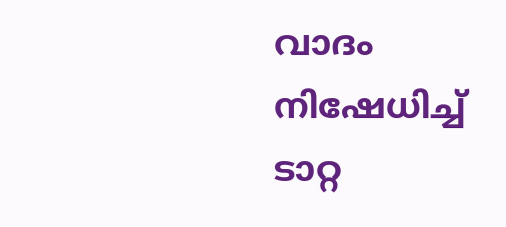വാദം നിഷേധിച്ച് ടാറ്റ